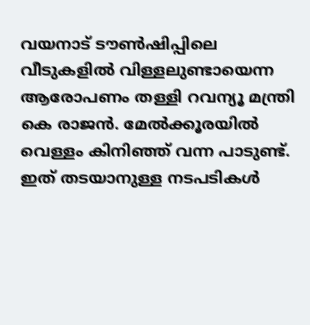വയനാട് ടൗണ്‍ഷിപ്പിലെ വീടുകളില്‍ വിള്ളലുണ്ടായെന്ന ആരോപണം തള്ളി റവന്യൂ മന്ത്രി കെ രാജന്‍. മേല്‍ക്കൂരയില്‍ വെള്ളം കിനിഞ്ഞ് വന്ന പാടുണ്ട്. ഇത് തടയാനുള്ള നടപടികള്‍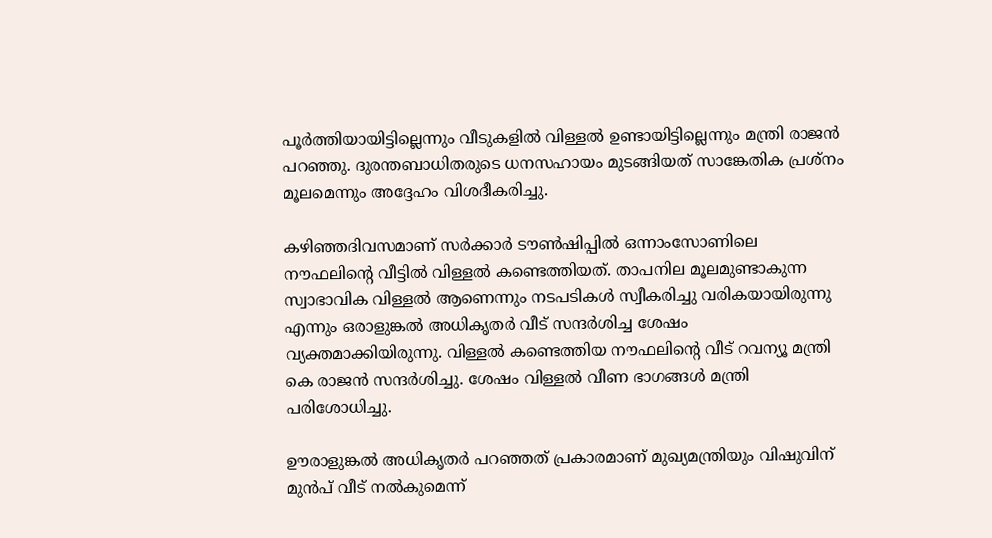പൂര്‍ത്തിയായിട്ടില്ലെന്നും വീടുകളില്‍ വിള്ളല്‍ ഉണ്ടായിട്ടില്ലെന്നും മന്ത്രി രാജന്‍ പറഞ്ഞു. ദുരന്തബാധിതരുടെ ധനസഹായം മുടങ്ങിയത് സാങ്കേതിക പ്രശ്‌നം മൂലമെന്നും അദ്ദേഹം വിശദീകരിച്ചു.

കഴിഞ്ഞദിവസമാണ് സര്‍ക്കാര്‍ ടൗണ്‍ഷിപ്പില്‍ ഒന്നാംസോണിലെ നൗഫലിന്റെ വീട്ടില്‍ വിള്ളല്‍ കണ്ടെത്തിയത്. താപനില മൂലമുണ്ടാകുന്ന സ്വാഭാവിക വിള്ളല്‍ ആണെന്നും നടപടികള്‍ സ്വീകരിച്ചു വരികയായിരുന്നു എന്നും ഒരാളുങ്കല്‍ അധികൃതര്‍ വീട് സന്ദര്‍ശിച്ച ശേഷം വ്യക്തമാക്കിയിരുന്നു. വിള്ളല്‍ കണ്ടെത്തിയ നൗഫലിന്റെ വീട് റവന്യൂ മന്ത്രി കെ രാജന്‍ സന്ദര്‍ശിച്ചു. ശേഷം വിള്ളല്‍ വീണ ഭാഗങ്ങള്‍ മന്ത്രി പരിശോധിച്ചു.

ഊരാളുങ്കല്‍ അധികൃതര്‍ പറഞ്ഞത് പ്രകാരമാണ് മുഖ്യമന്ത്രിയും വിഷുവിന് മുന്‍പ് വീട് നല്‍കുമെന്ന്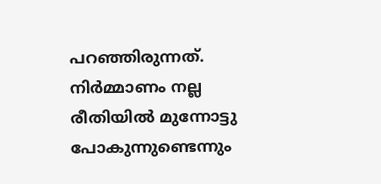പറഞ്ഞിരുന്നത്. നിര്‍മ്മാണം നല്ല രീതിയില്‍ മുന്നോട്ടു പോകുന്നുണ്ടെന്നും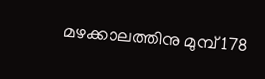മഴക്കാലത്തിനു മുമ്പ് 178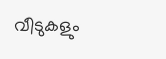വീടുകളും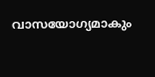വാസയോഗ്യമാകും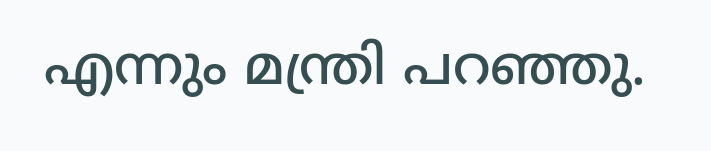എന്നും മന്ത്രി പറഞ്ഞു.